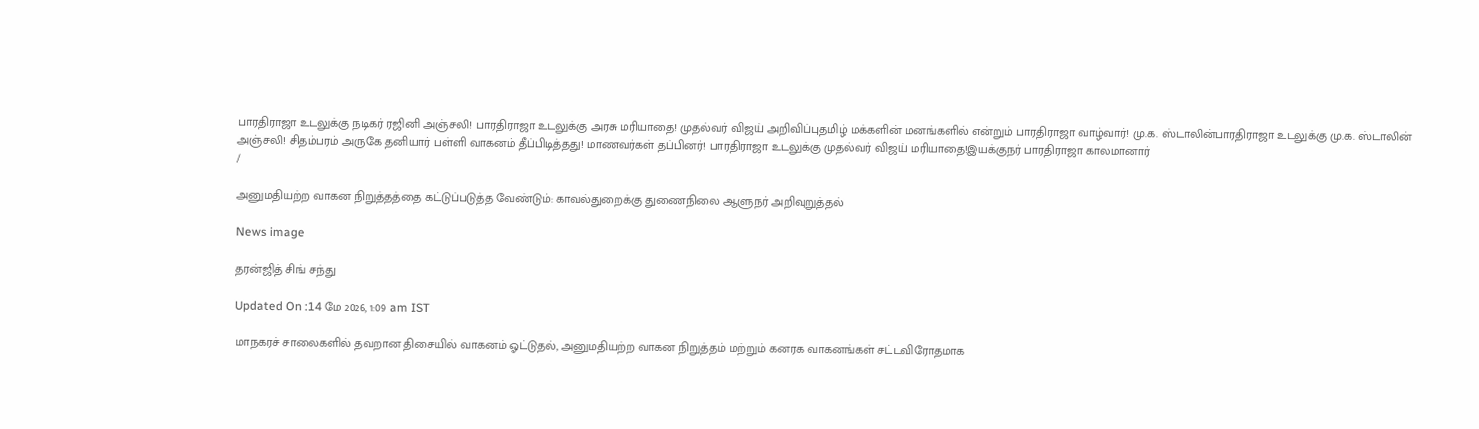பாரதிராஜா உடலுக்கு நடிகர் ரஜினி அஞ்சலி! பாரதிராஜா உடலுக்கு அரசு மரியாதை! முதல்வர் விஜய் அறிவிப்புதமிழ் மக்களின் மனங்களில் என்றும் பாரதிராஜா வாழ்வார்! மு.க. ஸ்டாலின்பாரதிராஜா உடலுக்கு மு.க. ஸ்டாலின் அஞ்சலி! சிதம்பரம் அருகே தனியார் பள்ளி வாகனம் தீப்பிடித்தது! மாணவர்கள் தப்பினர்! பாரதிராஜா உடலுக்கு முதல்வர் விஜய் மரியாதை!இயக்குநர் பாரதிராஜா காலமானார்
/

அனுமதியற்ற வாகன நிறுத்தத்தை கட்டுப்படுத்த வேண்டும்: காவல்துறைக்கு துணைநிலை ஆளுநர் அறிவுறுத்தல்

News image

தரன்ஜித் சிங் சந்து

Updated On :14 மே 2026, 1:09 am IST

மாநகரச் சாலைகளில் தவறான திசையில் வாகனம் ஓட்டுதல், அனுமதியற்ற வாகன நிறுத்தம் மற்றும் கனரக வாகனங்கள் சட்டவிரோதமாக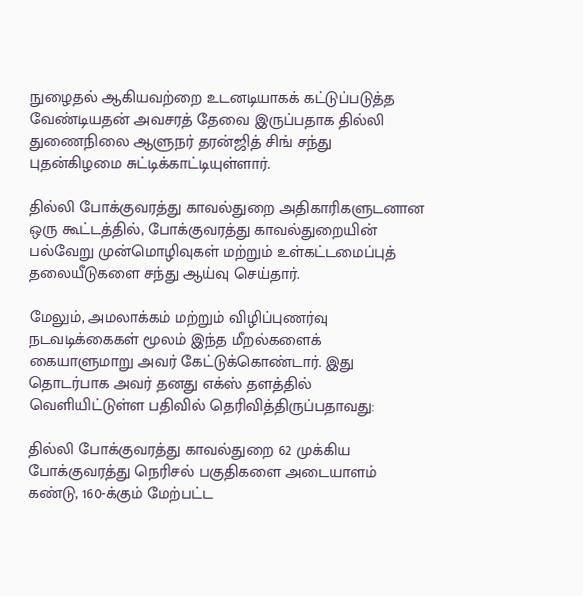நுழைதல் ஆகியவற்றை உடனடியாகக் கட்டுப்படுத்த வேண்டியதன் அவசரத் தேவை இருப்பதாக தில்லி துணைநிலை ஆளுநர் தரன்ஜித் சிங் சந்து புதன்கிழமை சுட்டிக்காட்டியுள்ளார்.

தில்லி போக்குவரத்து காவல்துறை அதிகாரிகளுடனான ஒரு கூட்டத்தில், போக்குவரத்து காவல்துறையின் பல்வேறு முன்மொழிவுகள் மற்றும் உள்கட்டமைப்புத் தலையீடுகளை சந்து ஆய்வு செய்தார்.

மேலும், அமலாக்கம் மற்றும் விழிப்புணர்வு நடவடிக்கைகள் மூலம் இந்த மீறல்களைக் கையாளுமாறு அவர் கேட்டுக்கொண்டார். இது தொடர்பாக அவர் தனது எக்ஸ் தளத்தில் வெளியிட்டுள்ள பதிவில் தெரிவித்திருப்பதாவது:

தில்லி போக்குவரத்து காவல்துறை 62 முக்கிய போக்குவரத்து நெரிசல் பகுதிகளை அடையாளம் கண்டு, 160-க்கும் மேற்பட்ட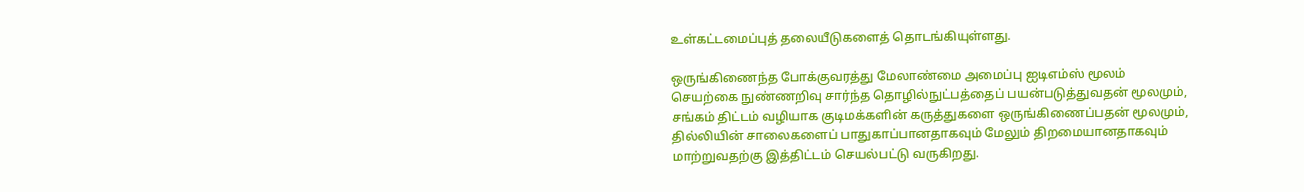உள்கட்டமைப்புத் தலையீடுகளைத் தொடங்கியுள்ளது.

ஒருங்கிணைந்த போக்குவரத்து மேலாண்மை அமைப்பு ஐடிஎம்ஸ் மூலம் செயற்கை நுண்ணறிவு சார்ந்த தொழில்நுட்பத்தைப் பயன்படுத்துவதன் மூலமும், சங்கம் திட்டம் வழியாக குடிமக்களின் கருத்துகளை ஒருங்கிணைப்பதன் மூலமும், தில்லியின் சாலைகளைப் பாதுகாப்பானதாகவும் மேலும் திறமையானதாகவும் மாற்றுவதற்கு இத்திட்டம் செயல்பட்டு வருகிறது.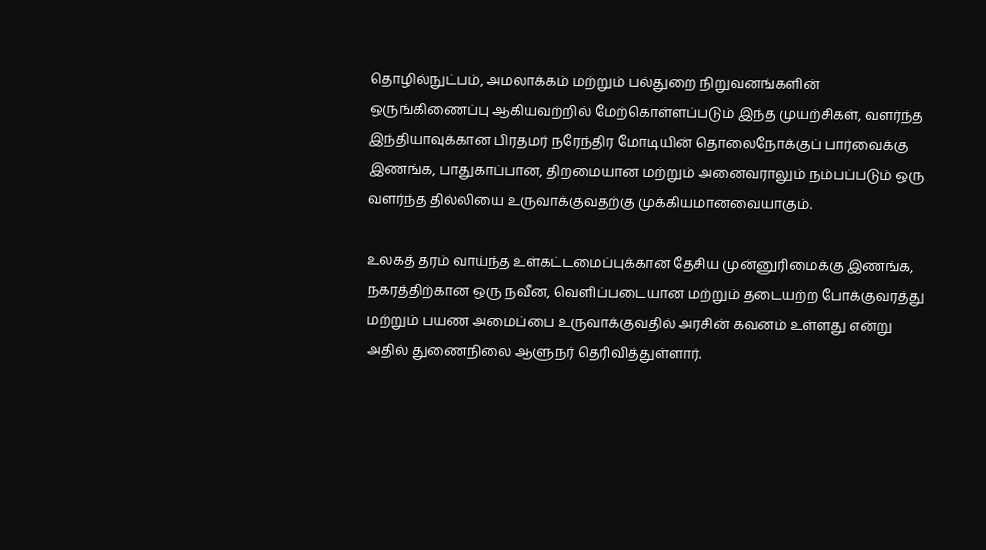தொழில்நுட்பம், அமலாக்கம் மற்றும் பல்துறை நிறுவனங்களின் ஒருங்கிணைப்பு ஆகியவற்றில் மேற்கொள்ளப்படும் இந்த முயற்சிகள், வளர்ந்த இந்தியாவுக்கான பிரதமர் நரேந்திர மோடியின் தொலைநோக்குப் பார்வைக்கு இணங்க, பாதுகாப்பான, திறமையான மற்றும் அனைவராலும் நம்பப்படும் ஒரு வளர்ந்த தில்லியை உருவாக்குவதற்கு முக்கியமானவையாகும்.

உலகத் தரம் வாய்ந்த உள்கட்டமைப்புக்கான தேசிய முன்னுரிமைக்கு இணங்க, நகரத்திற்கான ஒரு நவீன, வெளிப்படையான மற்றும் தடையற்ற போக்குவரத்து மற்றும் பயண அமைப்பை உருவாக்குவதில் அரசின் கவனம் உள்ளது என்று அதில் துணைநிலை ஆளுநர் தெரிவித்துள்ளார்.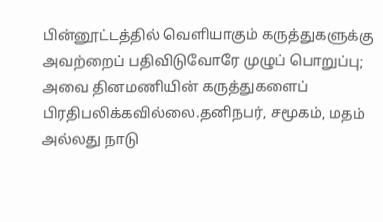பின்னூட்டத்தில் வெளியாகும் கருத்துகளுக்கு அவற்றைப் பதிவிடுவோரே முழுப் பொறுப்பு; அவை தினமணியின் கருத்துகளைப் பிரதிபலிக்கவில்லை.தனிநபர், சமூகம், மதம் அல்லது நாடு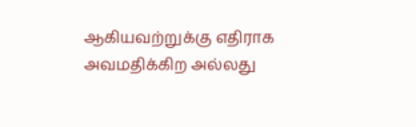ஆகியவற்றுக்கு எதிராக அவமதிக்கிற அல்லது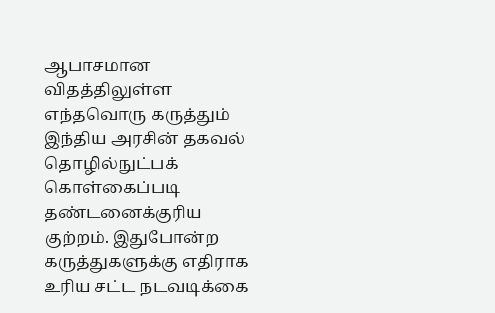ஆபாசமான விதத்திலுள்ள எந்தவொரு கருத்தும் இந்திய அரசின் தகவல் தொழில்நுட்பக் கொள்கைப்படி தண்டனைக்குரிய குற்றம். இதுபோன்ற கருத்துகளுக்கு எதிராக உரிய சட்ட நடவடிக்கை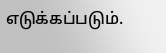எடுக்கப்படும்.